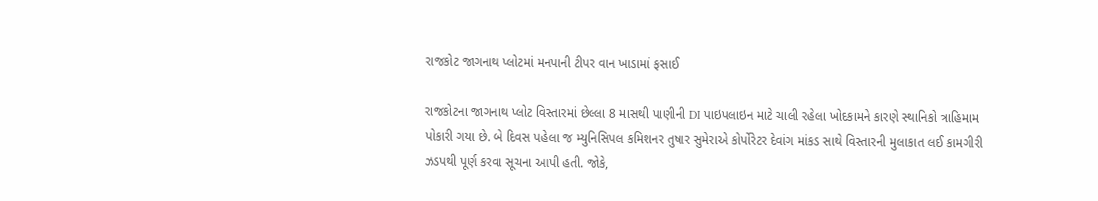રાજકોટ જાગનાથ પ્લોટમાં મનપાની ટીપર વાન ખાડામાં ફસાઈ

રાજકોટના જાગનાથ પ્લોટ વિસ્તારમાં છેલ્લા 8 માસથી પાણીની DI પાઇપલાઇન માટે ચાલી રહેલા ખોદકામને કારણે સ્થાનિકો ત્રાહિમામ પોકારી ગયા છે. બે દિવસ પહેલા જ મ્યુનિસિપલ કમિશનર તુષાર સુમેરાએ કોર્પોરેટર દેવાંગ માંકડ સાથે વિસ્તારની મુલાકાત લઈ કામગીરી ઝડપથી પૂર્ણ કરવા સૂચના આપી હતી. જોકે,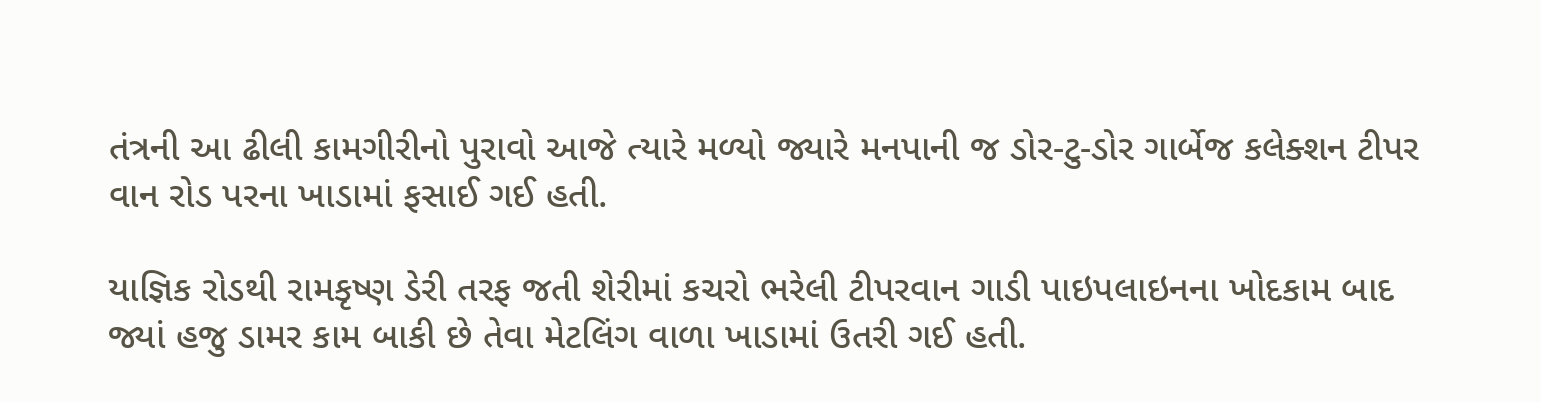તંત્રની આ ઢીલી કામગીરીનો પુરાવો આજે ત્યારે મળ્યો જ્યારે મનપાની જ ડોર-ટુ-ડોર ગાર્બેજ કલેક્શન ટીપર વાન રોડ પરના ખાડામાં ફસાઈ ગઈ હતી.

યાજ્ઞિક રોડથી રામકૃષ્ણ ડેરી તરફ જતી શેરીમાં કચરો ભરેલી ટીપરવાન ગાડી પાઇપલાઇનના ખોદકામ બાદ જ્યાં હજુ ડામર કામ બાકી છે તેવા મેટલિંગ વાળા ખાડામાં ઉતરી ગઈ હતી.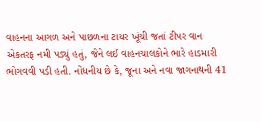વાહનના આગળ અને પાછળના ટાયર ખૂંચી જતાં ટીપર વાન એકતરફ નમી પડ્યું હતું, જેને લઈ વાહનચાલકોને ભારે હાડમારી ભોગવવી પડી હતી. નોંધનીય છે કે, જૂના અને નવા જાગનાથની 41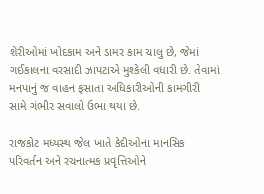શેરીઓમાં ખોદકામ અને ડામર કામ ચાલુ છે, જેમાં ગઈકાલના વરસાદી ઝાપટાએ મુશ્કેલી વધારી છે. તેવામાં મનપાનું જ વાહન ફસાતા અધિકારીઓની કામગીરી સામે ગંભીર સવાલો ઉભા થયા છે.

રાજકોટ મધ્યસ્થ જેલ ખાતે કેદીઓના માનસિક પરિવર્તન અને રચનાત્મક પ્રવૃત્તિઓને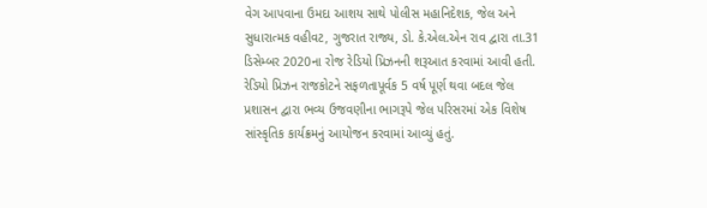વેગ આપવાના ઉમદા આશય સાથે પોલીસ મહાનિદેશક, જેલ અને સુધારાત્મક વહીવટ, ગુજરાત રાજ્ય, ડો. કે.એલ.એન રાવ દ્વારા તા.31 ડિસેમ્બર 2020ના રોજ રેડિયો પ્રિઝનની શરૂઆત કરવામાં આવી હતી. રેડિયો પ્રિઝન રાજકોટને સફળતાપૂર્વક 5 વર્ષ પૂર્ણ થવા બદલ જેલ પ્રશાસન દ્વારા ભવ્ય ઉજવણીના ભાગરૂપે જેલ પરિસરમાં એક વિશેષ સાંસ્કૃતિક કાર્યક્રમનું આયોજન કરવામાં આવ્યું હતું.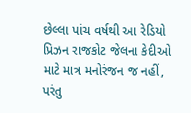છેલ્લા પાંચ વર્ષથી આ રેડિયો પ્રિઝન રાજકોટ જેલના કેદીઓ માટે માત્ર મનોરંજન જ નહીં, પરંતુ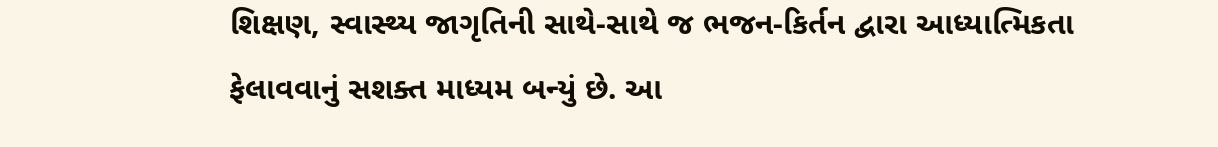શિક્ષણ, સ્વાસ્થ્ય જાગૃતિની સાથે-સાથે જ ભજન-કિર્તન દ્વારા આધ્યાત્મિકતા ફેલાવવાનું સશક્ત માધ્યમ બન્યું છે. આ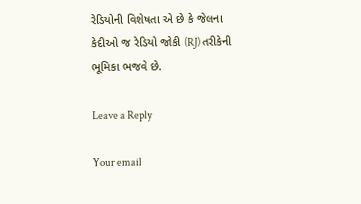રેડિયોની વિશેષતા એ છે કે જેલના કેદીઓ જ રેડિયો જોકી (RJ) તરીકેની ભૂમિકા ભજવે છે.

Leave a Reply

Your email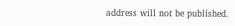address will not be published.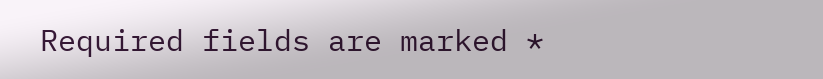Required fields are marked *